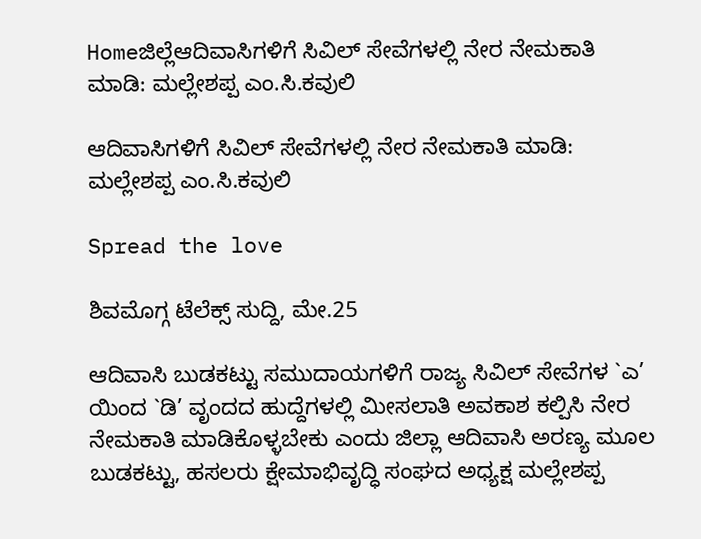Homeಜಿಲ್ಲೆಆದಿವಾಸಿಗಳಿಗೆ ಸಿವಿಲ್ ಸೇವೆಗಳಲ್ಲಿ ನೇರ ನೇಮಕಾತಿ ಮಾಡಿ: ಮಲ್ಲೇಶಪ್ಪ ಎಂ.ಸಿ.ಕವುಲಿ

ಆದಿವಾಸಿಗಳಿಗೆ ಸಿವಿಲ್ ಸೇವೆಗಳಲ್ಲಿ ನೇರ ನೇಮಕಾತಿ ಮಾಡಿ: ಮಲ್ಲೇಶಪ್ಪ ಎಂ.ಸಿ.ಕವುಲಿ

Spread the love

ಶಿವಮೊಗ್ಗ ಟೆಲೆಕ್ಸ್ ಸುದ್ದಿ, ಮೇ.25

ಆದಿವಾಸಿ ಬುಡಕಟ್ಟು ಸಮುದಾಯಗಳಿಗೆ ರಾಜ್ಯ ಸಿವಿಲ್ ಸೇವೆಗಳ `ಎ’ ಯಿಂದ `ಡಿ’ ವೃಂದದ ಹುದ್ದೆಗಳಲ್ಲಿ ಮೀಸಲಾತಿ ಅವಕಾಶ ಕಲ್ಪಿಸಿ ನೇರ ನೇಮಕಾತಿ ಮಾಡಿಕೊಳ್ಳಬೇಕು ಎಂದು ಜಿಲ್ಲಾ ಆದಿವಾಸಿ ಅರಣ್ಯ ಮೂಲ ಬುಡಕಟ್ಟು, ಹಸಲರು ಕ್ಷೇಮಾಭಿವೃದ್ಧಿ ಸಂಘದ ಅಧ್ಯಕ್ಷ ಮಲ್ಲೇಶಪ್ಪ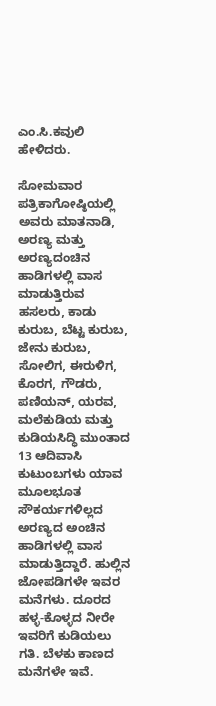ಎಂ.ಸಿ.ಕವುಲಿ ಹೇಳಿದರು.

ಸೋಮವಾರ ಪತ್ರಿಕಾಗೋಷ್ಠಿಯಲ್ಲಿ ಅವರು ಮಾತನಾಡಿ, ಅರಣ್ಯ ಮತ್ತು ಅರಣ್ಯದಂಚಿನ ಹಾಡಿಗಳಲ್ಲಿ ವಾಸ ಮಾಡುತ್ತಿರುವ ಹಸಲರು, ಕಾಡು ಕುರುಬ, ಬೆಟ್ಟ ಕುರುಬ, ಜೇನು ಕುರುಬ, ಸೋಲಿಗ, ಈರುಳಿಗ, ಕೊರಗ, ಗೌಡರು, ಪಣಿಯನ್, ಯರವ, ಮಲೆಕುಡಿಯ ಮತ್ತು ಕುಡಿಯಸಿದ್ಧಿ ಮುಂತಾದ 13 ಆದಿವಾಸಿ ಕುಟುಂಬಗಳು ಯಾವ ಮೂಲಭೂತ ಸೌಕರ್ಯಗಳಿಲ್ಲದ ಅರಣ್ಯದ ಅಂಚಿನ ಹಾಡಿಗಳಲ್ಲಿ ವಾಸ ಮಾಡುತ್ತಿದ್ದಾರೆ. ಹುಲ್ಲಿನ ಜೋಪಡಿಗಳೇ ಇವರ ಮನೆಗಳು. ದೂರದ ಹಳ್ಳ-ಕೊಳ್ಳದ ನೀರೇ ಇವರಿಗೆ ಕುಡಿಯಲು ಗತಿ. ಬೆಳಕು ಕಾಣದ ಮನೆಗಳೇ ಇವೆ.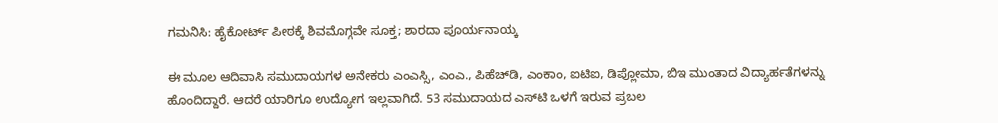ಗಮನಿಸಿ: ಹೈಕೋರ್ಟ್ ಪೀಠಕ್ಕೆ ಶಿವಮೊಗ್ಗವೇ ಸೂಕ್ತ; ಶಾರದಾ ಪೂರ್ಯನಾಯ್ಕ

ಈ ಮೂಲ ಆದಿವಾಸಿ ಸಮುದಾಯಗಳ ಅನೇಕರು ಎಂಎಸ್ಸಿ, ಎಂಎ., ಪಿಹೆಚ್‌ಡಿ, ಎಂಕಾಂ, ಐಟಿಐ, ಡಿಪ್ಲೋಮಾ, ಬಿಇ ಮುಂತಾದ ವಿದ್ಯಾರ್ಹತೆಗಳನ್ನು ಹೊಂದಿದ್ದಾರೆ. ಆದರೆ ಯಾರಿಗೂ ಉದ್ಯೋಗ ಇಲ್ಲವಾಗಿದೆ. 53 ಸಮುದಾಯದ ಎಸ್‌ಟಿ ಒಳಗೆ ಇರುವ ಪ್ರಬಲ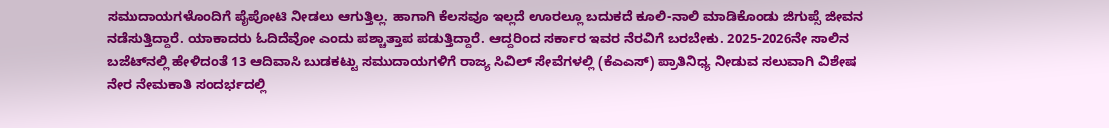ಸಮುದಾಯಗಳೊಂದಿಗೆ ಪೈಪೋಟಿ ನೀಡಲು ಆಗುತ್ತಿಲ್ಲ. ಹಾಗಾಗಿ ಕೆಲಸವೂ ಇಲ್ಲದೆ ಊರಲ್ಲೂ ಬದುಕದೆ ಕೂಲಿ-ನಾಲಿ ಮಾಡಿಕೊಂಡು ಜಿಗುಪ್ಸೆ ಜೀವನ ನಡೆಸುತ್ತಿದ್ದಾರೆ. ಯಾಕಾದರು ಓದಿದೆವೋ ಎಂದು ಪಶ್ಚಾತ್ತಾಪ ಪಡುತ್ತಿದ್ದಾರೆ. ಆದ್ದರಿಂದ ಸರ್ಕಾರ ಇವರ ನೆರವಿಗೆ ಬರಬೇಕು. 2025-2026ನೇ ಸಾಲಿನ ಬಜೆಟ್‌ನಲ್ಲಿ ಹೇಳಿದಂತೆ 13 ಆದಿವಾಸಿ ಬುಡಕಟ್ಟು ಸಮುದಾಯಗಳಿಗೆ ರಾಜ್ಯ ಸಿವಿಲ್ ಸೇವೆಗಳಲ್ಲಿ (ಕೆಎಎಸ್) ಪ್ರಾತಿನಿಧ್ಯ ನೀಡುವ ಸಲುವಾಗಿ ವಿಶೇಷ ನೇರ ನೇಮಕಾತಿ ಸಂದರ್ಭದಲ್ಲಿ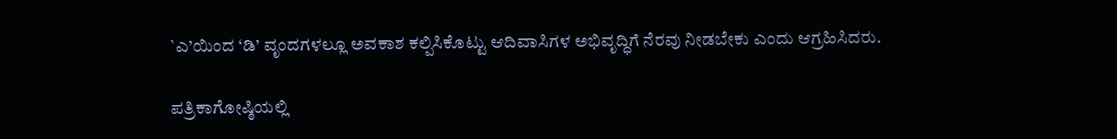`ಎ’ಯಿಂದ ‘ಡಿ’ ವೃಂದಗಳಲ್ಲೂ ಅವಕಾಶ ಕಲ್ಪಿಸಿಕೊಟ್ಟು ಆದಿವಾಸಿಗಳ ಅಭಿವೃದ್ಧಿಗೆ ನೆರವು ನೀಡಬೇಕು ಎಂದು ಆಗ್ರಹಿಸಿದರು.

ಪತ್ರಿಕಾಗೋಷ್ಠಿಯಲ್ಲಿ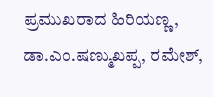ಪ್ರಮುಖರಾದ ಹಿರಿಯಣ್ಣ, ಡಾ.ಎಂ.ಷಣ್ಮುಖಪ್ಪ, ರಮೇಶ್,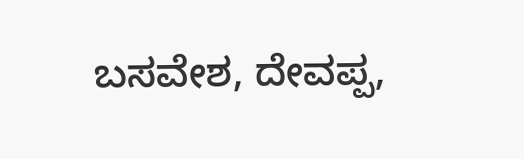ಬಸವೇಶ, ದೇವಪ್ಪ,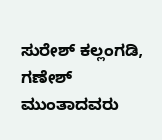ಸುರೇಶ್ ಕಲ್ಲಂಗಡಿ, ಗಣೇಶ್  ಮುಂತಾದವರು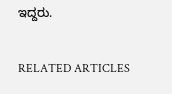ಇದ್ದರು.

RELATED ARTICLES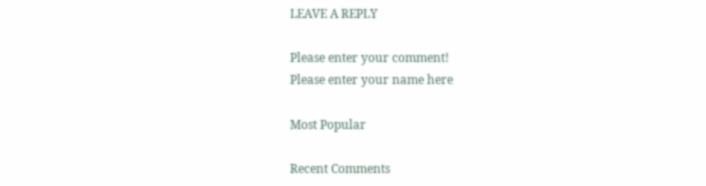LEAVE A REPLY

Please enter your comment!
Please enter your name here

Most Popular

Recent Comments